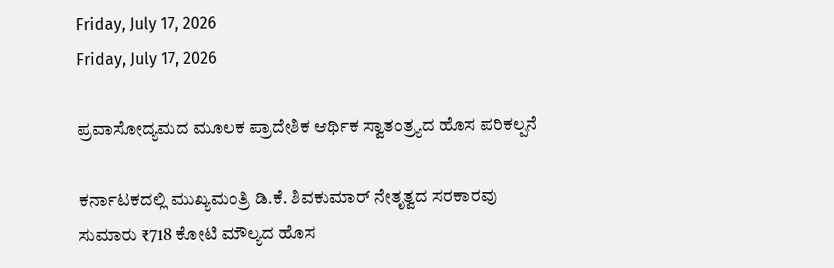Friday, July 17, 2026
Friday, July 17, 2026

ಪ್ರವಾಸೋದ್ಯಮದ ಮೂಲಕ ಪ್ರಾದೇಶಿಕ ಆರ್ಥಿಕ ಸ್ವಾತಂತ್ರ್ಯದ ಹೊಸ ಪರಿಕಲ್ಪನೆ

ಕರ್ನಾಟಕದಲ್ಲಿ ಮುಖ್ಯಮಂತ್ರಿ ಡಿ.ಕೆ. ಶಿವಕುಮಾರ್ ನೇತೃತ್ವದ ಸರಕಾರವು ಸುಮಾರು ₹718 ಕೋಟಿ ಮೌಲ್ಯದ ಹೊಸ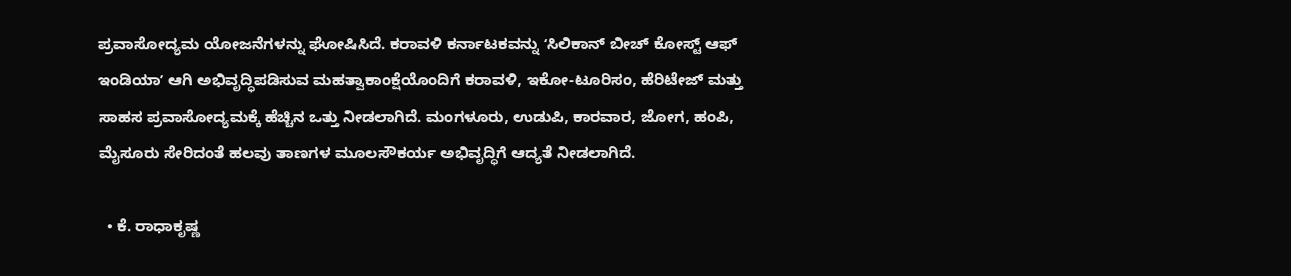ಪ್ರವಾಸೋದ್ಯಮ ಯೋಜನೆಗಳನ್ನು ಘೋಷಿಸಿದೆ. ಕರಾವಳಿ ಕರ್ನಾಟಕವನ್ನು ʻಸಿಲಿಕಾನ್ ಬೀಚ್ ಕೋಸ್ಟ್ ಆಫ್ ಇಂಡಿಯಾʼ ಆಗಿ ಅಭಿವೃದ್ಧಿಪಡಿಸುವ ಮಹತ್ವಾಕಾಂಕ್ಷೆಯೊಂದಿಗೆ ಕರಾವಳಿ, ಇಕೋ-ಟೂರಿಸಂ, ಹೆರಿಟೇಜ್ ಮತ್ತು ಸಾಹಸ ಪ್ರವಾಸೋದ್ಯಮಕ್ಕೆ ಹೆಚ್ಚಿನ ಒತ್ತು ನೀಡಲಾಗಿದೆ. ಮಂಗಳೂರು, ಉಡುಪಿ, ಕಾರವಾರ, ಜೋಗ, ಹಂಪಿ, ಮೈಸೂರು ಸೇರಿದಂತೆ ಹಲವು ತಾಣಗಳ ಮೂಲಸೌಕರ್ಯ ಅಭಿವೃದ್ಧಿಗೆ ಆದ್ಯತೆ ನೀಡಲಾಗಿದೆ.

  • ಕೆ. ರಾಧಾಕೃಷ್ಣ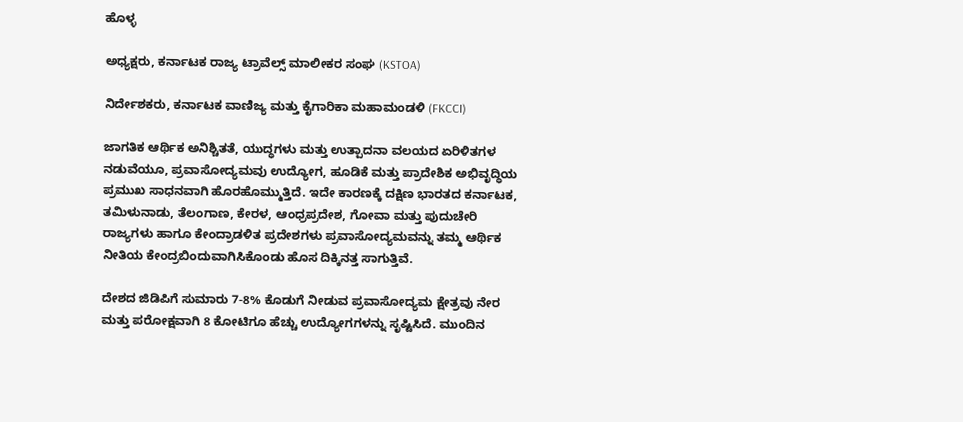ಹೊಳ್ಳ

ಅಧ್ಯಕ್ಷರು, ಕರ್ನಾಟಕ ರಾಜ್ಯ ಟ್ರಾವೆಲ್ಸ್ ಮಾಲೀಕರ ಸಂಘ (KSTOA)

ನಿರ್ದೇಶಕರು, ಕರ್ನಾಟಕ ವಾಣಿಜ್ಯ ಮತ್ತು ಕೈಗಾರಿಕಾ ಮಹಾಮಂಡಳಿ (FKCCI)

ಜಾಗತಿಕ ಆರ್ಥಿಕ ಅನಿಶ್ಚಿತತೆ, ಯುದ್ಧಗಳು ಮತ್ತು ಉತ್ಪಾದನಾ ವಲಯದ ಏರಿಳಿತಗಳ ನಡುವೆಯೂ, ಪ್ರವಾಸೋದ್ಯಮವು ಉದ್ಯೋಗ, ಹೂಡಿಕೆ ಮತ್ತು ಪ್ರಾದೇಶಿಕ ಅಭಿವೃದ್ಧಿಯ ಪ್ರಮುಖ ಸಾಧನವಾಗಿ ಹೊರಹೊಮ್ಮುತ್ತಿದೆ. ಇದೇ ಕಾರಣಕ್ಕೆ ದಕ್ಷಿಣ ಭಾರತದ ಕರ್ನಾಟಕ, ತಮಿಳುನಾಡು, ತೆಲಂಗಾಣ, ಕೇರಳ, ಆಂಧ್ರಪ್ರದೇಶ, ಗೋವಾ ಮತ್ತು ಪುದುಚೇರಿ ರಾಜ್ಯಗಳು ಹಾಗೂ ಕೇಂದ್ರಾಡಳಿತ ಪ್ರದೇಶಗಳು ಪ್ರವಾಸೋದ್ಯಮವನ್ನು ತಮ್ಮ ಆರ್ಥಿಕ ನೀತಿಯ ಕೇಂದ್ರಬಿಂದುವಾಗಿಸಿಕೊಂಡು ಹೊಸ ದಿಕ್ಕಿನತ್ತ ಸಾಗುತ್ತಿವೆ.

ದೇಶದ ಜಿಡಿಪಿಗೆ ಸುಮಾರು 7-8% ಕೊಡುಗೆ ನೀಡುವ ಪ್ರವಾಸೋದ್ಯಮ ಕ್ಷೇತ್ರವು ನೇರ ಮತ್ತು ಪರೋಕ್ಷವಾಗಿ 8 ಕೋಟಿಗೂ ಹೆಚ್ಚು ಉದ್ಯೋಗಗಳನ್ನು ಸೃಷ್ಟಿಸಿದೆ. ಮುಂದಿನ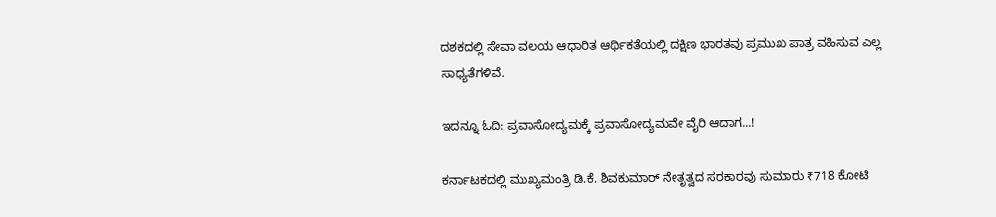ದಶಕದಲ್ಲಿ ಸೇವಾ ವಲಯ ಆಧಾರಿತ ಆರ್ಥಿಕತೆಯಲ್ಲಿ ದಕ್ಷಿಣ ಭಾರತವು ಪ್ರಮುಖ ಪಾತ್ರ ವಹಿಸುವ ಎಲ್ಲ ಸಾಧ್ಯತೆಗಳಿವೆ.

ಇದನ್ನೂ ಓದಿ: ಪ್ರವಾಸೋದ್ಯಮಕ್ಕೆ ಪ್ರವಾಸೋದ್ಯಮವೇ ವೈರಿ ಆದಾಗ...!

ಕರ್ನಾಟಕದಲ್ಲಿ ಮುಖ್ಯಮಂತ್ರಿ ಡಿ.ಕೆ. ಶಿವಕುಮಾರ್ ನೇತೃತ್ವದ ಸರಕಾರವು ಸುಮಾರು ₹718 ಕೋಟಿ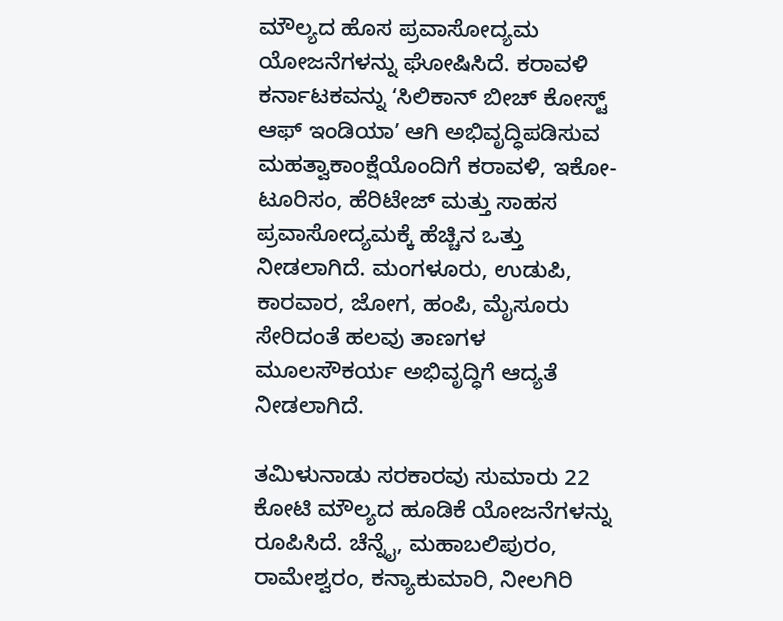ಮೌಲ್ಯದ ಹೊಸ ಪ್ರವಾಸೋದ್ಯಮ ಯೋಜನೆಗಳನ್ನು ಘೋಷಿಸಿದೆ. ಕರಾವಳಿ ಕರ್ನಾಟಕವನ್ನು ʻಸಿಲಿಕಾನ್ ಬೀಚ್ ಕೋಸ್ಟ್ ಆಫ್ ಇಂಡಿಯಾʼ ಆಗಿ ಅಭಿವೃದ್ಧಿಪಡಿಸುವ ಮಹತ್ವಾಕಾಂಕ್ಷೆಯೊಂದಿಗೆ ಕರಾವಳಿ, ಇಕೋ-ಟೂರಿಸಂ, ಹೆರಿಟೇಜ್ ಮತ್ತು ಸಾಹಸ ಪ್ರವಾಸೋದ್ಯಮಕ್ಕೆ ಹೆಚ್ಚಿನ ಒತ್ತು ನೀಡಲಾಗಿದೆ. ಮಂಗಳೂರು, ಉಡುಪಿ, ಕಾರವಾರ, ಜೋಗ, ಹಂಪಿ, ಮೈಸೂರು ಸೇರಿದಂತೆ ಹಲವು ತಾಣಗಳ ಮೂಲಸೌಕರ್ಯ ಅಭಿವೃದ್ಧಿಗೆ ಆದ್ಯತೆ ನೀಡಲಾಗಿದೆ.

ತಮಿಳುನಾಡು ಸರಕಾರವು ಸುಮಾರು 22 ಕೋಟಿ ಮೌಲ್ಯದ ಹೂಡಿಕೆ ಯೋಜನೆಗಳನ್ನು ರೂಪಿಸಿದೆ. ಚೆನ್ನೈ, ಮಹಾಬಲಿಪುರಂ, ರಾಮೇಶ್ವರಂ, ಕನ್ಯಾಕುಮಾರಿ, ನೀಲಗಿರಿ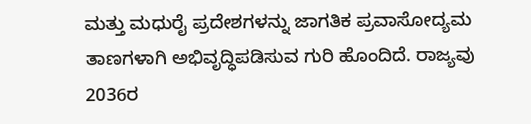ಮತ್ತು ಮಧುರೈ ಪ್ರದೇಶಗಳನ್ನು ಜಾಗತಿಕ ಪ್ರವಾಸೋದ್ಯಮ ತಾಣಗಳಾಗಿ ಅಭಿವೃದ್ಧಿಪಡಿಸುವ ಗುರಿ ಹೊಂದಿದೆ. ರಾಜ್ಯವು 2036ರ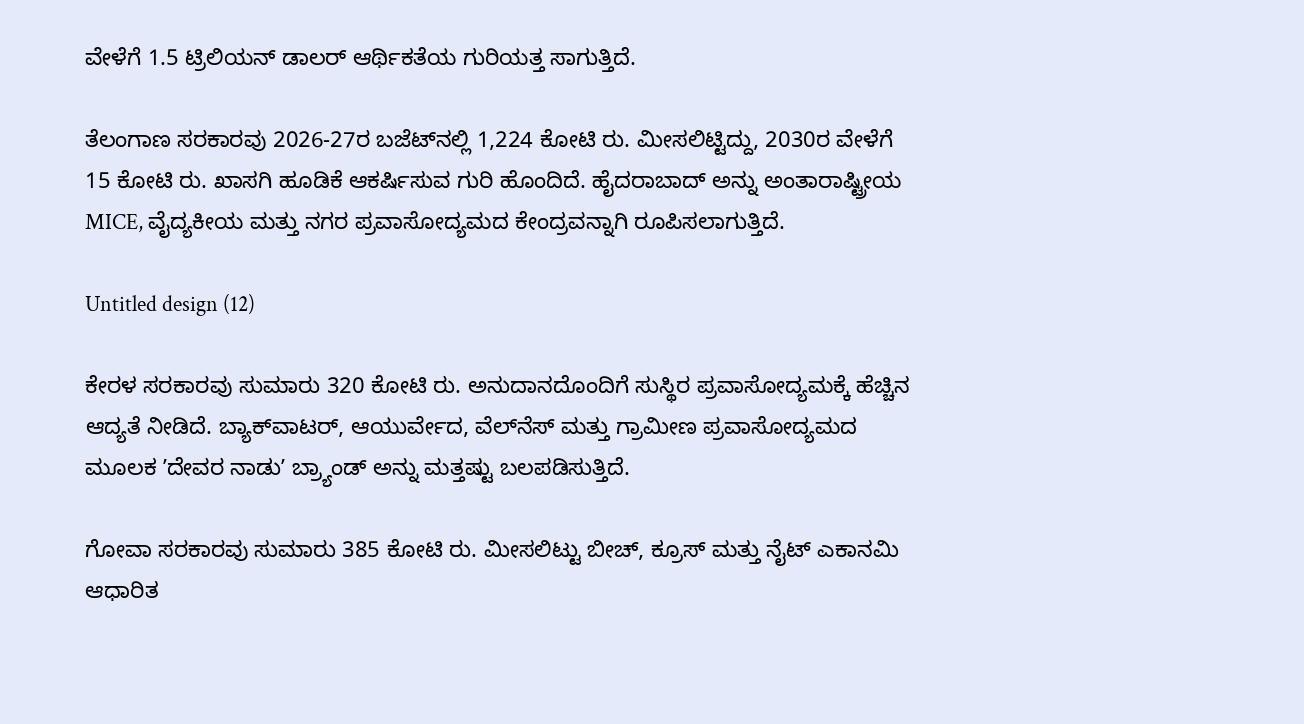ವೇಳೆಗೆ 1.5 ಟ್ರಿಲಿಯನ್ ಡಾಲರ್ ಆರ್ಥಿಕತೆಯ ಗುರಿಯತ್ತ ಸಾಗುತ್ತಿದೆ.

ತೆಲಂಗಾಣ ಸರಕಾರವು 2026-27ರ ಬಜೆಟ್‌ನಲ್ಲಿ 1,224 ಕೋಟಿ ರು. ಮೀಸಲಿಟ್ಟಿದ್ದು, 2030ರ ವೇಳೆಗೆ 15 ಕೋಟಿ ರು. ಖಾಸಗಿ ಹೂಡಿಕೆ ಆಕರ್ಷಿಸುವ ಗುರಿ ಹೊಂದಿದೆ. ಹೈದರಾಬಾದ್ ಅನ್ನು ಅಂತಾರಾಷ್ಟ್ರೀಯ MICE, ವೈದ್ಯಕೀಯ ಮತ್ತು ನಗರ ಪ್ರವಾಸೋದ್ಯಮದ ಕೇಂದ್ರವನ್ನಾಗಿ ರೂಪಿಸಲಾಗುತ್ತಿದೆ.

Untitled design (12)

ಕೇರಳ ಸರಕಾರವು ಸುಮಾರು 320 ಕೋಟಿ ರು. ಅನುದಾನದೊಂದಿಗೆ ಸುಸ್ಥಿರ ಪ್ರವಾಸೋದ್ಯಮಕ್ಕೆ ಹೆಚ್ಚಿನ ಆದ್ಯತೆ ನೀಡಿದೆ. ಬ್ಯಾಕ್‌ವಾಟರ್, ಆಯುರ್ವೇದ, ವೆಲ್‌ನೆಸ್ ಮತ್ತು ಗ್ರಾಮೀಣ ಪ್ರವಾಸೋದ್ಯಮದ ಮೂಲಕ ʼದೇವರ ನಾಡುʼ ಬ್ರ್ಯಾಂಡ್ ಅನ್ನು ಮತ್ತಷ್ಟು ಬಲಪಡಿಸುತ್ತಿದೆ.

ಗೋವಾ ಸರಕಾರವು ಸುಮಾರು 385 ಕೋಟಿ ರು. ಮೀಸಲಿಟ್ಟು ಬೀಚ್, ಕ್ರೂಸ್ ಮತ್ತು ನೈಟ್ ಎಕಾನಮಿ ಆಧಾರಿತ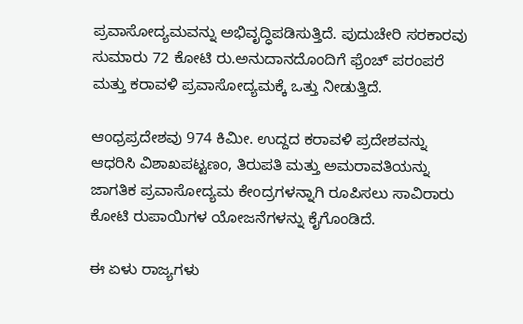ಪ್ರವಾಸೋದ್ಯಮವನ್ನು ಅಭಿವೃದ್ಧಿಪಡಿಸುತ್ತಿದೆ. ಪುದುಚೇರಿ ಸರಕಾರವು ಸುಮಾರು 72 ಕೋಟಿ ರು.ಅನುದಾನದೊಂದಿಗೆ ಫ್ರೆಂಚ್ ಪರಂಪರೆ ಮತ್ತು ಕರಾವಳಿ ಪ್ರವಾಸೋದ್ಯಮಕ್ಕೆ ಒತ್ತು ನೀಡುತ್ತಿದೆ.

ಆಂಧ್ರಪ್ರದೇಶವು 974 ಕಿಮೀ. ಉದ್ದದ ಕರಾವಳಿ ಪ್ರದೇಶವನ್ನು ಆಧರಿಸಿ ವಿಶಾಖಪಟ್ಟಣಂ, ತಿರುಪತಿ ಮತ್ತು ಅಮರಾವತಿಯನ್ನು ಜಾಗತಿಕ ಪ್ರವಾಸೋದ್ಯಮ ಕೇಂದ್ರಗಳನ್ನಾಗಿ ರೂಪಿಸಲು ಸಾವಿರಾರು ಕೋಟಿ ರುಪಾಯಿಗಳ ಯೋಜನೆಗಳನ್ನು ಕೈಗೊಂಡಿದೆ.

ಈ ಏಳು ರಾಜ್ಯಗಳು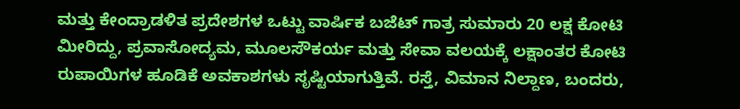ಮತ್ತು ಕೇಂದ್ರಾಡಳಿತ ಪ್ರದೇಶಗಳ ಒಟ್ಟು ವಾರ್ಷಿಕ ಬಜೆಟ್ ಗಾತ್ರ ಸುಮಾರು 20 ಲಕ್ಷ ಕೋಟಿ ಮೀರಿದ್ದು, ಪ್ರವಾಸೋದ್ಯಮ, ಮೂಲಸೌಕರ್ಯ ಮತ್ತು ಸೇವಾ ವಲಯಕ್ಕೆ ಲಕ್ಷಾಂತರ ಕೋಟಿ ರುಪಾಯಿಗಳ ಹೂಡಿಕೆ ಅವಕಾಶಗಳು ಸೃಷ್ಟಿಯಾಗುತ್ತಿವೆ. ರಸ್ತೆ, ವಿಮಾನ ನಿಲ್ದಾಣ, ಬಂದರು,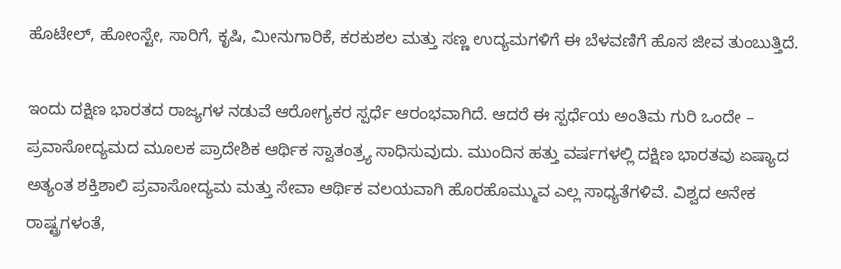ಹೊಟೇಲ್, ಹೋಂಸ್ಟೇ, ಸಾರಿಗೆ, ಕೃಷಿ, ಮೀನುಗಾರಿಕೆ, ಕರಕುಶಲ ಮತ್ತು ಸಣ್ಣ ಉದ್ಯಮಗಳಿಗೆ ಈ ಬೆಳವಣಿಗೆ ಹೊಸ ಜೀವ ತುಂಬುತ್ತಿದೆ.

ಇಂದು ದಕ್ಷಿಣ ಭಾರತದ ರಾಜ್ಯಗಳ ನಡುವೆ ಆರೋಗ್ಯಕರ ಸ್ಪರ್ಧೆ ಆರಂಭವಾಗಿದೆ. ಆದರೆ ಈ ಸ್ಪರ್ಧೆಯ ಅಂತಿಮ ಗುರಿ ಒಂದೇ – ಪ್ರವಾಸೋದ್ಯಮದ ಮೂಲಕ ಪ್ರಾದೇಶಿಕ ಆರ್ಥಿಕ ಸ್ವಾತಂತ್ರ್ಯ ಸಾಧಿಸುವುದು. ಮುಂದಿನ ಹತ್ತು ವರ್ಷಗಳಲ್ಲಿ ದಕ್ಷಿಣ ಭಾರತವು ಏಷ್ಯಾದ ಅತ್ಯಂತ ಶಕ್ತಿಶಾಲಿ ಪ್ರವಾಸೋದ್ಯಮ ಮತ್ತು ಸೇವಾ ಆರ್ಥಿಕ ವಲಯವಾಗಿ ಹೊರಹೊಮ್ಮುವ ಎಲ್ಲ ಸಾಧ್ಯತೆಗಳಿವೆ. ವಿಶ್ವದ ಅನೇಕ ರಾಷ್ಟ್ರಗಳಂತೆ,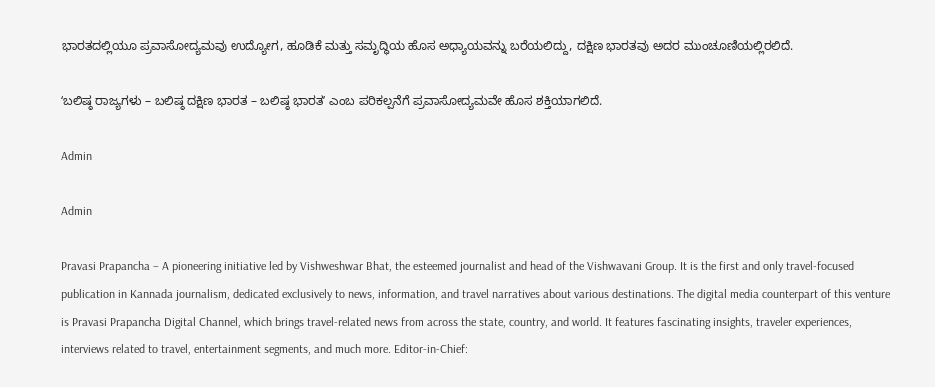ಭಾರತದಲ್ಲಿಯೂ ಪ್ರವಾಸೋದ್ಯಮವು ಉದ್ಯೋಗ, ಹೂಡಿಕೆ ಮತ್ತು ಸಮೃದ್ಧಿಯ ಹೊಸ ಅಧ್ಯಾಯವನ್ನು ಬರೆಯಲಿದ್ದು, ದಕ್ಷಿಣ ಭಾರತವು ಅದರ ಮುಂಚೂಣಿಯಲ್ಲಿರಲಿದೆ.

ʻಬಲಿಷ್ಠ ರಾಜ್ಯಗಳು – ಬಲಿಷ್ಠ ದಕ್ಷಿಣ ಭಾರತ – ಬಲಿಷ್ಠ ಭಾರತʼ ಎಂಬ ಪರಿಕಲ್ಪನೆಗೆ ಪ್ರವಾಸೋದ್ಯಮವೇ ಹೊಸ ಶಕ್ತಿಯಾಗಲಿದೆ.

Admin

Admin

Pravasi Prapancha – A pioneering initiative led by Vishweshwar Bhat, the esteemed journalist and head of the Vishwavani Group. It is the first and only travel-focused publication in Kannada journalism, dedicated exclusively to news, information, and travel narratives about various destinations. The digital media counterpart of this venture is Pravasi Prapancha Digital Channel, which brings travel-related news from across the state, country, and world. It features fascinating insights, traveler experiences, interviews related to travel, entertainment segments, and much more. Editor-in-Chief: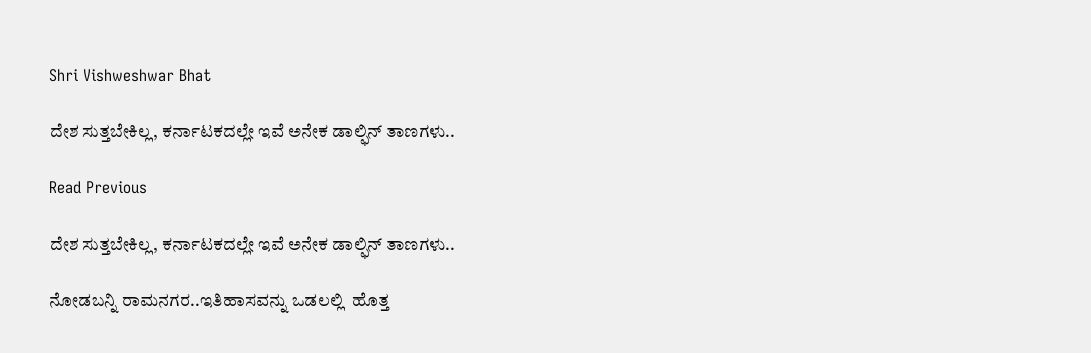Shri Vishweshwar Bhat

ದೇಶ ಸುತ್ತಬೇಕಿಲ್ಲ, ಕರ್ನಾಟಕದಲ್ಲೇ ಇವೆ ಅನೇಕ ಡಾಲ್ಫಿನ್‌ ತಾಣಗಳು..

Read Previous

ದೇಶ ಸುತ್ತಬೇಕಿಲ್ಲ, ಕರ್ನಾಟಕದಲ್ಲೇ ಇವೆ ಅನೇಕ ಡಾಲ್ಫಿನ್‌ ತಾಣಗಳು..

ನೋಡಬನ್ನಿ ರಾಮನಗರ..ಇತಿಹಾಸವನ್ನು ಒಡಲಲ್ಲಿ  ಹೊತ್ತ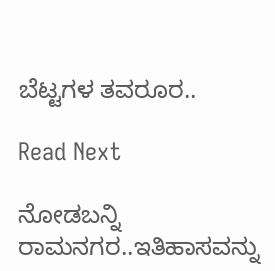ಬೆಟ್ಟಗಳ ತವರೂರ..

Read Next

ನೋಡಬನ್ನಿ ರಾಮನಗರ..ಇತಿಹಾಸವನ್ನು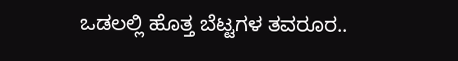ಒಡಲಲ್ಲಿ ಹೊತ್ತ ಬೆಟ್ಟಗಳ ತವರೂರ..